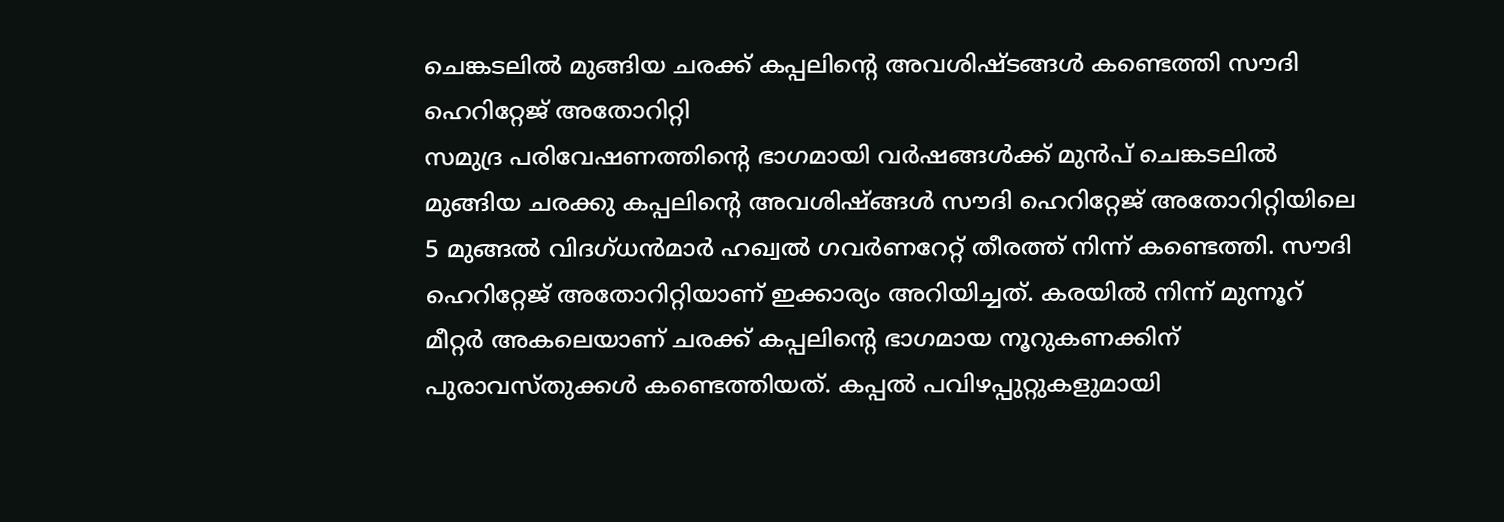ചെങ്കടലിൽ മുങ്ങിയ ചരക്ക് കപ്പലിന്റെ അവശിഷ്ടങ്ങൾ കണ്ടെത്തി സൗദി ഹെറിറ്റേജ് അതോറിറ്റി
സമുദ്ര പരിവേഷണത്തിന്റെ ഭാഗമായി വർഷങ്ങൾക്ക് മുൻപ് ചെങ്കടലിൽ മുങ്ങിയ ചരക്കു കപ്പലിന്റെ അവശിഷ്ങ്ങൾ സൗദി ഹെറിറ്റേജ് അതോറിറ്റിയിലെ 5 മുങ്ങൽ വിദഗ്ധൻമാർ ഹഖ്വൽ ഗവർണറേറ്റ് തീരത്ത് നിന്ന് കണ്ടെത്തി. സൗദി ഹെറിറ്റേജ് അതോറിറ്റിയാണ് ഇക്കാര്യം അറിയിച്ചത്. കരയിൽ നിന്ന് മുന്നൂറ് മീറ്റർ അകലെയാണ് ചരക്ക് കപ്പലിന്റെ ഭാഗമായ നൂറുകണക്കിന് പുരാവസ്തുക്കൾ കണ്ടെത്തിയത്. കപ്പൽ പവിഴപ്പുറ്റുകളുമായി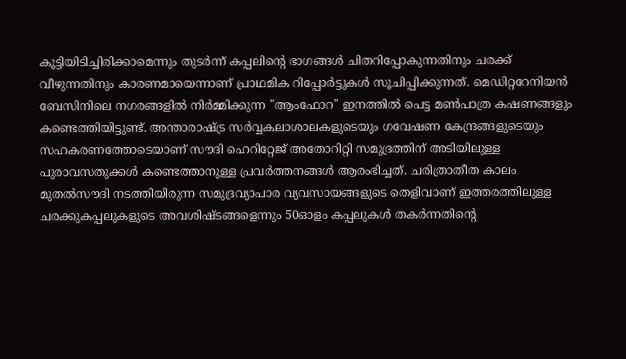കൂട്ടിയിടിച്ചിരിക്കാമെന്നും തുടർന്ന് കപ്പലിന്റെ ഭാഗങ്ങൾ ചിതറിപ്പോകുന്നതിനും ചരക്ക് വീഴുന്നതിനും കാരണമായെന്നാണ് പ്രാഥമിക റിപ്പോർട്ടുകൾ സൂചിപ്പിക്കുന്നത്. മെഡിറ്ററേനിയൻ ബേസിനിലെ നഗരങ്ങളിൽ നിർമ്മിക്കുന്ന "ആംഫോറ" ഇനത്തിൽ പെട്ട മൺപാത്ര കഷണങ്ങളും കണ്ടെത്തിയിട്ടുണ്ട്. അന്താരാഷ്ട്ര സർവ്വകലാശാലകളുടെയും ഗവേഷണ കേന്ദ്രങ്ങളുടെയും സഹകരണത്തോടെയാണ് സൗദി ഹെറിറ്റേജ് അതോറിറ്റി സമുദ്രത്തിന് അടിയിലുള്ള പുരാവസതുക്കൾ കണ്ടെത്താനുള്ള പ്രവർത്തനങ്ങൾ ആരംഭിച്ചത്. ചരിത്രാതീത കാലം മുതൽസൗദി നടത്തിയിരുന്ന സമുദ്രവ്യാപാര വ്യവസായങ്ങളുടെ തെളിവാണ് ഇത്തരത്തിലുള്ള ചരക്കുകപ്പലുകളുടെ അവശിഷ്ടങ്ങളെന്നും 50ഓളം കപ്പലുകൾ തകർന്നതിന്റെ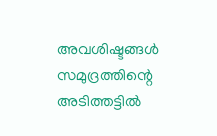അവശിഷ്ടങ്ങൾ സമുദ്രത്തിന്റെ അടിത്തട്ടിൽ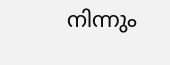നിന്നും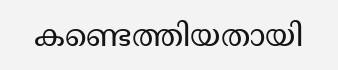കണ്ടെത്തിയതായി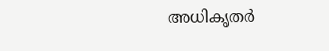അധികൃതർ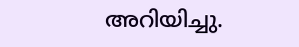അറിയിച്ചു.